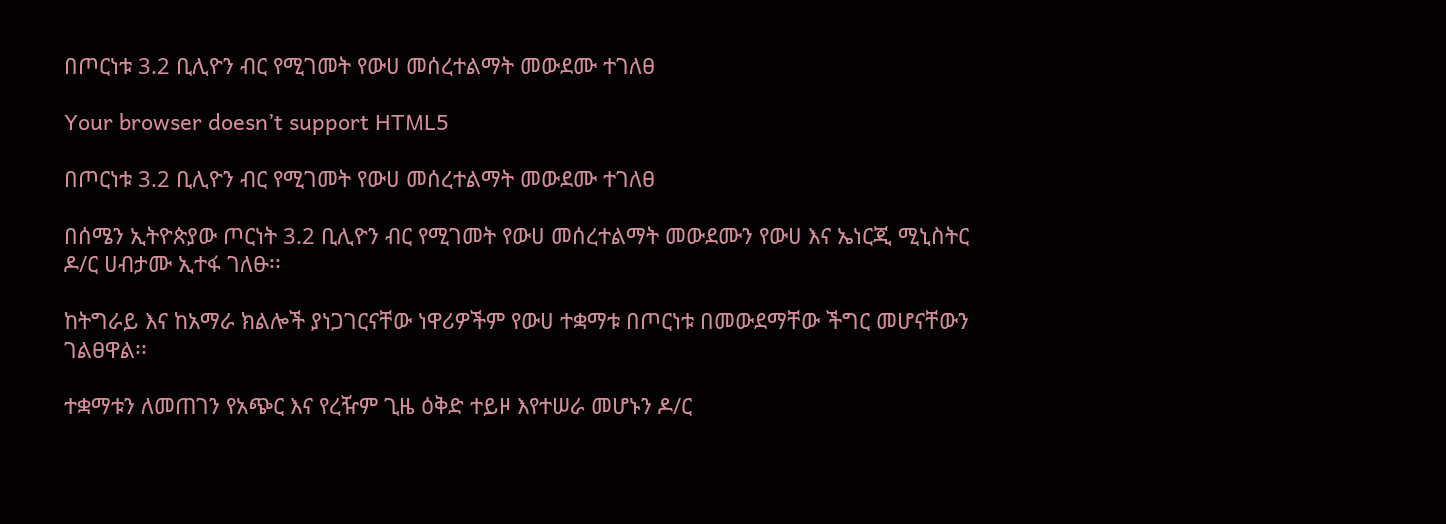በጦርነቱ 3.2 ቢሊዮን ብር የሚገመት የውሀ መሰረተልማት መውደሙ ተገለፀ

Your browser doesn’t support HTML5

በጦርነቱ 3.2 ቢሊዮን ብር የሚገመት የውሀ መሰረተልማት መውደሙ ተገለፀ

በሰሜን ኢትዮጵያው ጦርነት 3.2 ቢሊዮን ብር የሚገመት የውሀ መሰረተልማት መውደሙን የውሀ እና ኤነርጂ ሚኒስትር ዶ/ር ሀብታሙ ኢተፋ ገለፁ፡፡

ከትግራይ እና ከአማራ ክልሎች ያነጋገርናቸው ነዋሪዎችም የውሀ ተቋማቱ በጦርነቱ በመውደማቸው ችግር መሆናቸውን ገልፀዋል፡፡

ተቋማቱን ለመጠገን የአጭር እና የረዥም ጊዜ ዕቅድ ተይዞ እየተሠራ መሆኑን ዶ/ር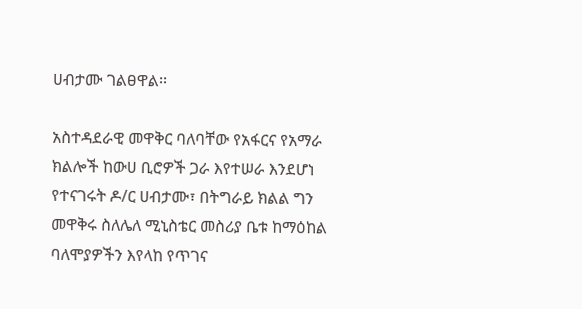ሀብታሙ ገልፀዋል፡፡

አስተዳደራዊ መዋቅር ባለባቸው የአፋርና የአማራ ክልሎች ከውሀ ቢሮዎች ጋራ እየተሠራ እንደሆነ የተናገሩት ዶ/ር ሀብታሙ፣ በትግራይ ክልል ግን መዋቅሩ ስለሌለ ሚኒስቴር መስሪያ ቤቱ ከማዕከል ባለሞያዎችን እየላከ የጥገና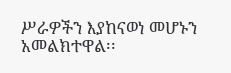ሥራዎችን እያከናወነ መሆኑን አመልክተዋል፡፡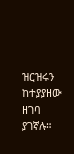ዝርዝሩን ከተያያዘው ዘገባ ያገኛሉ።